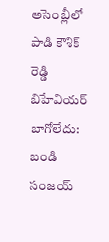అసెంబ్లీలో పాడి కౌశిక్ రెడ్డి బిహేవియర్ బాగోలేదు: బండి సంజయ్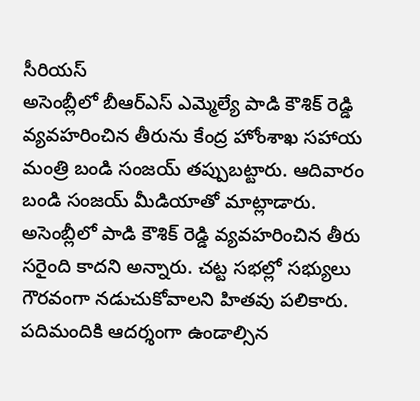సీరియస్
అసెంబ్లీలో బీఆర్ఎస్ ఎమ్మెల్యే పాడి కౌశిక్ రెడ్డి వ్యవహరించిన తీరును కేంద్ర హోంశాఖ సహాయ మంత్రి బండి సంజయ్ తప్పుబట్టారు. ఆదివారం బండి సంజయ్ మీడియాతో మాట్లాడారు.
అసెంబ్లీలో పాడి కౌశిక్ రెడ్డి వ్యవహరించిన తీరు సరైంది కాదని అన్నారు. చట్ట సభల్లో సభ్యులు గౌరవంగా నడుచుకోవాలని హితవు పలికారు. పదిమందికి ఆదర్శంగా ఉండాల్సిన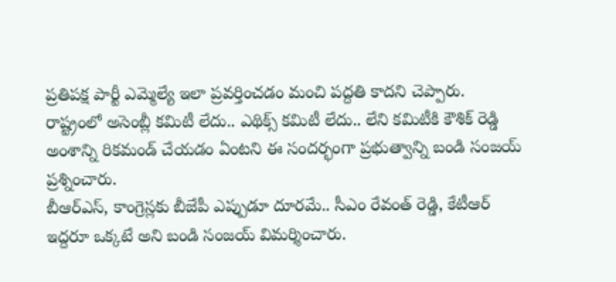ప్రతిపక్ష పార్టీ ఎమ్మెల్యే ఇలా ప్రవర్తించడం మంచి పద్దతి కాదని చెప్పారు.
రాష్ట్రంలో అసెంబ్లీ కమిటీ లేదు.. ఎథిక్స్ కమిటీ లేదు.. లేని కమిటీకి కౌశిక్ రెడ్డి అంశాన్ని రికమండ్ చేయడం ఏంటని ఈ సందర్భంగా ప్రభుత్వాన్ని బండి సంజయ్ ప్రశ్నించారు.
బీఆర్ఎస్, కాంగ్రెస్లకు బీజేపీ ఎప్పుడూ దూరమే.. సీఎం రేవంత్ రెడ్డి, కేటీఆర్ ఇద్దరూ ఒక్కటే అని బండి సంజయ్ విమర్శించారు.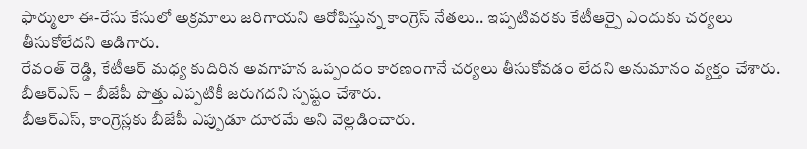ఫార్ములా ఈ-రేసు కేసులో అక్రమాలు జరిగాయని ఆరోపిస్తున్న కాంగ్రెస్ నేతలు.. ఇప్పటివరకు కేటీఆర్పై ఎందుకు చర్యలు తీసుకోలేదని అడిగారు.
రేవంత్ రెడ్డి, కేటీఆర్ మధ్య కుదిరిన అవగాహన ఒప్పందం కారణంగానే చర్యలు తీసుకోవడం లేదని అనుమానం వ్యక్తం చేశారు. బీఆర్ఎస్ – బీజేపీ పొత్తు ఎప్పటికీ జరుగదని స్పష్టం చేశారు.
బీఆర్ఎస్, కాంగ్రెస్లకు బీజేపీ ఎప్పుడూ దూరమే అని వెల్లడించారు.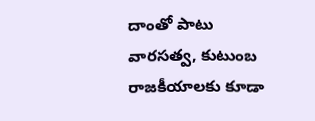దాంతో పాటు వారసత్వ, కుటుంబ రాజకీయాలకు కూడా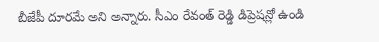బీజేపీ దూరమే అని అన్నారు. సీఎం రేవంత్ రెడ్డి డిప్రెషన్లో ఉండి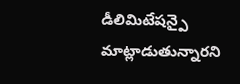డీలిమిటేషన్పై మాట్లాడుతున్నారని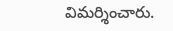విమర్శించారు.